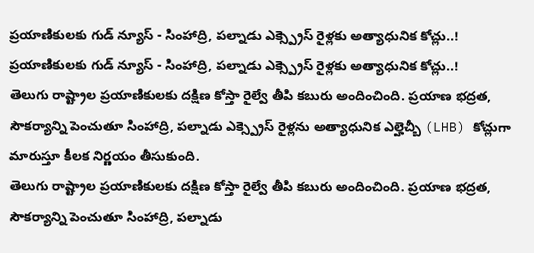ప్రయాణికులకు గుడ్ న్యూస్ - సింహాద్రి, పల్నాడు ఎక్స్ప్రెస్ రైళ్లకు అత్యాధునిక కోచ్లు..!
ప్రయాణికులకు గుడ్ న్యూస్ - సింహాద్రి, పల్నాడు ఎక్స్ప్రెస్ రైళ్లకు అత్యాధునిక కోచ్లు..!
తెలుగు రాష్ట్రాల ప్రయాణికులకు దక్షిణ కోస్తా రైల్వే తీపి కబురు అందించింది. ప్రయాణ భద్రత, సౌకర్యాన్ని పెంచుతూ సింహాద్రి, పల్నాడు ఎక్స్ప్రెస్ రైళ్లను అత్యాధునిక ఎల్హెచ్బీ (LHB) కోచ్లుగా మారుస్తూ కీలక నిర్ణయం తీసుకుంది.
తెలుగు రాష్ట్రాల ప్రయాణికులకు దక్షిణ కోస్తా రైల్వే తీపి కబురు అందించింది. ప్రయాణ భద్రత, సౌకర్యాన్ని పెంచుతూ సింహాద్రి, పల్నాడు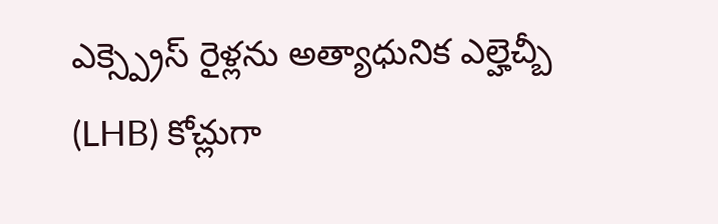ఎక్స్ప్రెస్ రైళ్లను అత్యాధునిక ఎల్హెచ్బీ (LHB) కోచ్లుగా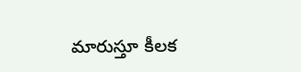మారుస్తూ కీలక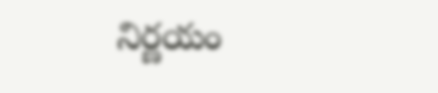నిర్ణయం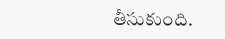తీసుకుంది.